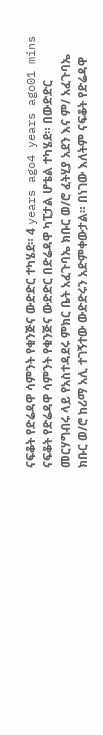ናፍቆት የድሬዳዋ ሳምንት የቁንጅና ውድድር ተካሄደ። 4 years ago4 years ago01 mins ናፍቆት የድሬዳዋ ሳምንት የቁንጅና ውድድር በድሬዳዋ ካፒታል ሆቴል ተካሄደ። በውድድር መርሃግብሩ ላይ የአስተዳደሩ ምክር ቤት አፈጉባኤ ክቡር ወ/ሮ ፈትሂያ አደን እና ም/ አፈጉባኤ ክቡር ወ/ሮ ከሪማ አሊ ተገኝተው ውድድሩን አድምቀውታል። በነገው እለትም ናፍቆት የድሬዳዋ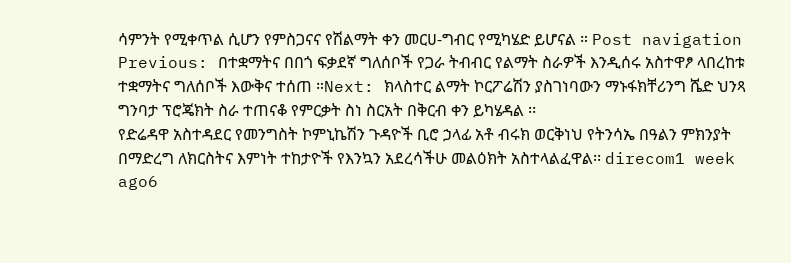ሳምንት የሚቀጥል ሲሆን የምስጋናና የሽልማት ቀን መርሀ-ግብር የሚካሄድ ይሆናል ። Post navigation Previous: በተቋማትና በበጎ ፍቃደኛ ግለሰቦች የጋራ ትብብር የልማት ስራዎች እንዲሰሩ አስተዋፆ ላበረከቱ ተቋማትና ግለሰቦች እውቅና ተሰጠ ።Next: ክላስተር ልማት ኮርፖሬሽን ያስገነባውን ማኑፋክቸሪንግ ሼድ ህንጻ ግንባታ ፕሮጄክት ስራ ተጠናቆ የምርቃት ስነ ስርአት በቅርብ ቀን ይካሄዳል ፡፡
የድሬዳዋ አስተዳደር የመንግስት ኮምኒኬሽን ጉዳዮች ቢሮ ኃላፊ አቶ ብሩክ ወርቅነህ የትንሳኤ በዓልን ምክንያት በማድረግ ለክርስትና እምነት ተከታዮች የእንኳን አደረሳችሁ መልዕክት አስተላልፈዋል፡፡ direcom1 week ago6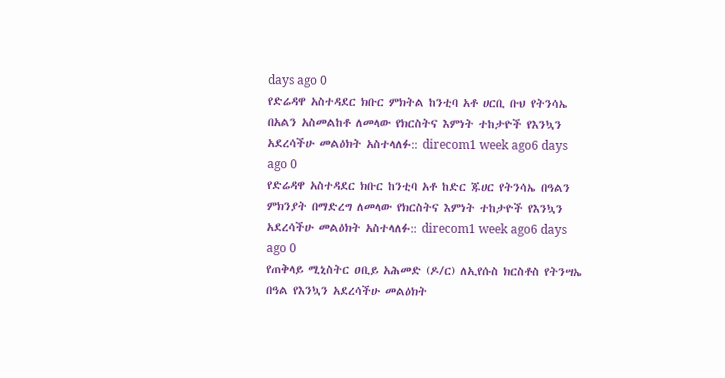days ago 0
የድሬዳዋ አስተዳደር ክቡር ምክትል ከንቲባ አቶ ሀርቢ ቡህ የትንሳኤ በአልን አስመልከቶ ለመላው የክርስትና እምነት ተከታዮች የእንኳን አደረሳችሁ መልዕክት አስተላለፉ:: direcom1 week ago6 days ago 0
የድሬዳዋ አስተዳደር ክቡር ከንቲባ አቶ ከድር ጁሀር የትንሳኤ በዓልን ምክንያት በማድረግ ለመላው የክርስትና እምነት ተከታዮች የእንኳን አደረሳችሁ መልዕክት አስተላለፉ:: direcom1 week ago6 days ago 0
የጠቅላይ ሚኒስትር ዐቢይ አሕመድ (ዶ/ር) ለኢየሱስ ክርስቶስ የትንሣኤ በዓል የእንኳን አደረሳችሁ መልዕክት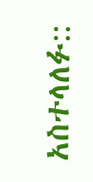አስተላለፉ::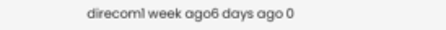direcom1 week ago6 days ago 0